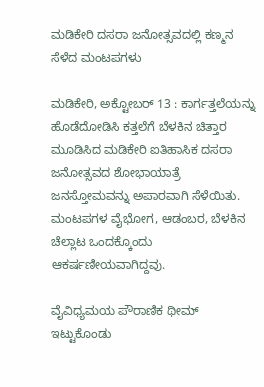ಮಡಿಕೇರಿ ದಸರಾ ಜನೋತ್ಸವದಲ್ಲಿ ಕಣ್ಮನ ಸೆಳೆದ ಮಂಟಪಗಳು

ಮಡಿಕೇರಿ, ಅಕ್ಟೋಬರ್ 13 : ಕಾರ್ಗತ್ತಲೆಯನ್ನು ಹೊಡೆದೋಡಿಸಿ ಕತ್ತಲೆಗೆ ಬೆಳಕಿನ ಚಿತ್ತಾರ ಮೂಡಿಸಿದ ಮಡಿಕೇರಿ ಐತಿಹಾಸಿಕ ದಸರಾ ಜನೋತ್ಸವದ ಶೋಭಾಯಾತ್ರೆ ಜನಸ್ತೋಮವನ್ನು ಅಪಾರವಾಗಿ ಸೆಳೆಯಿತು. ಮಂಟಪಗಳ ವೈಭೋಗ, ಆಡಂಬರ, ಬೆಳಕಿನ ಚೆಲ್ಲಾಟ ಒಂದಕ್ಕೊಂದು ಆಕರ್ಷಣೀಯವಾಗಿದ್ದವು.

ವೈವಿಧ್ಯಮಯ ಪೌರಾಣಿಕ ಥೀಮ್ ಇಟ್ಟುಕೊಂಡು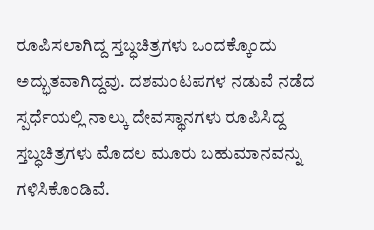ರೂಪಿಸಲಾಗಿದ್ದ ಸ್ತಬ್ಧಚಿತ್ರಗಳು ಒಂದಕ್ಕೊಂದು ಅದ್ಭುತವಾಗಿದ್ದವು. ದಶಮಂಟಪಗಳ ನಡುವೆ ನಡೆದ ಸ್ಪರ್ಧೆಯಲ್ಲಿ ನಾಲ್ಕು ದೇವಸ್ಥಾನಗಳು ರೂಪಿಸಿದ್ದ ಸ್ತಬ್ಧಚಿತ್ರಗಳು ಮೊದಲ ಮೂರು ಬಹುಮಾನವನ್ನು ಗಳಿಸಿಕೊಂಡಿವೆ.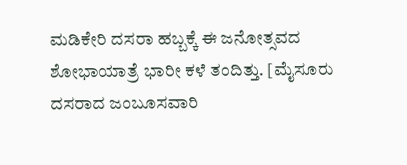ಮಡಿಕೇರಿ ದಸರಾ ಹಬ್ಬಕ್ಕೆ ಈ ಜನೋತ್ಸವದ ಶೋಭಾಯಾತ್ರೆ ಭಾರೀ ಕಳೆ ತಂದಿತ್ತು. [ಮೈಸೂರು ದಸರಾದ ಜಂಬೂಸವಾರಿ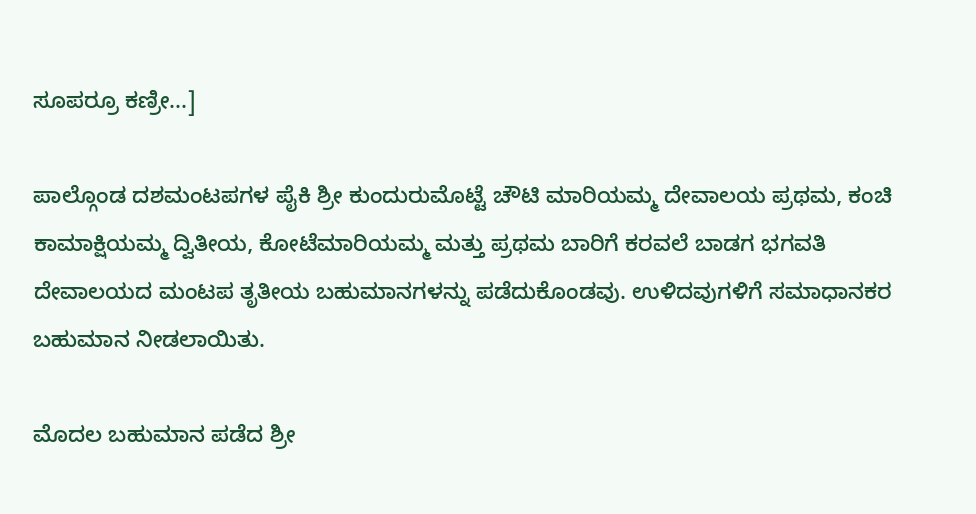ಸೂಪರ್ರೂ ಕಣ್ರೀ...]

ಪಾಲ್ಗೊಂಡ ದಶಮಂಟಪಗಳ ಪೈಕಿ ಶ್ರೀ ಕುಂದುರುಮೊಟ್ಟೆ ಚೌಟಿ ಮಾರಿಯಮ್ಮ ದೇವಾಲಯ ಪ್ರಥಮ, ಕಂಚಿ ಕಾಮಾಕ್ಷಿಯಮ್ಮ ದ್ವಿತೀಯ, ಕೋಟೆಮಾರಿಯಮ್ಮ ಮತ್ತು ಪ್ರಥಮ ಬಾರಿಗೆ ಕರವಲೆ ಬಾಡಗ ಭಗವತಿ ದೇವಾಲಯದ ಮಂಟಪ ತೃತೀಯ ಬಹುಮಾನಗಳನ್ನು ಪಡೆದುಕೊಂಡವು. ಉಳಿದವುಗಳಿಗೆ ಸಮಾಧಾನಕರ ಬಹುಮಾನ ನೀಡಲಾಯಿತು.

ಮೊದಲ ಬಹುಮಾನ ಪಡೆದ ಶ್ರೀ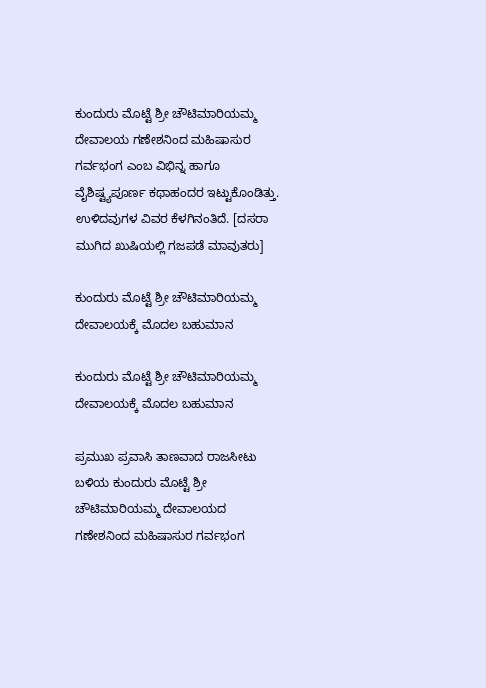ಕುಂದುರು ಮೊಟ್ಟೆ ಶ್ರೀ ಚೌಟಿಮಾರಿಯಮ್ಮ ದೇವಾಲಯ ಗಣೇಶನಿಂದ ಮಹಿಷಾಸುರ ಗರ್ವಭಂಗ ಎಂಬ ವಿಭಿನ್ನ ಹಾಗೂ ವೈಶಿಷ್ಟ್ಯಪೂರ್ಣ ಕಥಾಹಂದರ ಇಟ್ಟುಕೊಂಡಿತ್ತು. ಉಳಿದವುಗಳ ವಿವರ ಕೆಳಗಿನಂತಿದೆ. [ದಸರಾ ಮುಗಿದ ಖುಷಿಯಲ್ಲಿ ಗಜಪಡೆ ಮಾವುತರು]

ಕುಂದುರು ಮೊಟ್ಟೆ ಶ್ರೀ ಚೌಟಿಮಾರಿಯಮ್ಮ ದೇವಾಲಯಕ್ಕೆ ಮೊದಲ ಬಹುಮಾನ

ಕುಂದುರು ಮೊಟ್ಟೆ ಶ್ರೀ ಚೌಟಿಮಾರಿಯಮ್ಮ ದೇವಾಲಯಕ್ಕೆ ಮೊದಲ ಬಹುಮಾನ

ಪ್ರಮುಖ ಪ್ರವಾಸಿ ತಾಣವಾದ ರಾಜಸೀಟು ಬಳಿಯ ಕುಂದುರು ಮೊಟ್ಟೆ ಶ್ರೀ ಚೌಟಿಮಾರಿಯಮ್ಮ ದೇವಾಲಯದ ಗಣೇಶನಿಂದ ಮಹಿಷಾಸುರ ಗರ್ವಭಂಗ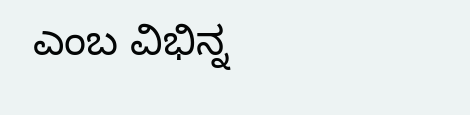ಎಂಬ ವಿಭಿನ್ನ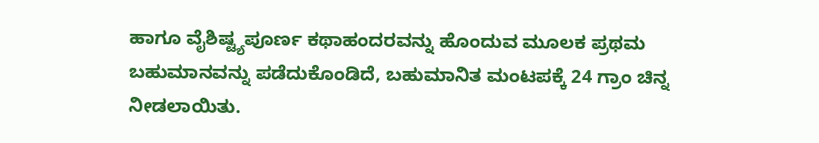ಹಾಗೂ ವೈಶಿಷ್ಟ್ಯಪೂರ್ಣ ಕಥಾಹಂದರವನ್ನು ಹೊಂದುವ ಮೂಲಕ ಪ್ರಥಮ ಬಹುಮಾನವನ್ನು ಪಡೆದುಕೊಂಡಿದೆ, ಬಹುಮಾನಿತ ಮಂಟಪಕ್ಕೆ 24 ಗ್ರಾಂ ಚಿನ್ನ ನೀಡಲಾಯಿತು.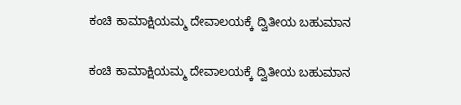ಕಂಚಿ ಕಾಮಾಕ್ಷಿಯಮ್ಮ ದೇವಾಲಯಕ್ಕೆ ದ್ವಿತೀಯ ಬಹುಮಾನ

ಕಂಚಿ ಕಾಮಾಕ್ಷಿಯಮ್ಮ ದೇವಾಲಯಕ್ಕೆ ದ್ವಿತೀಯ ಬಹುಮಾನ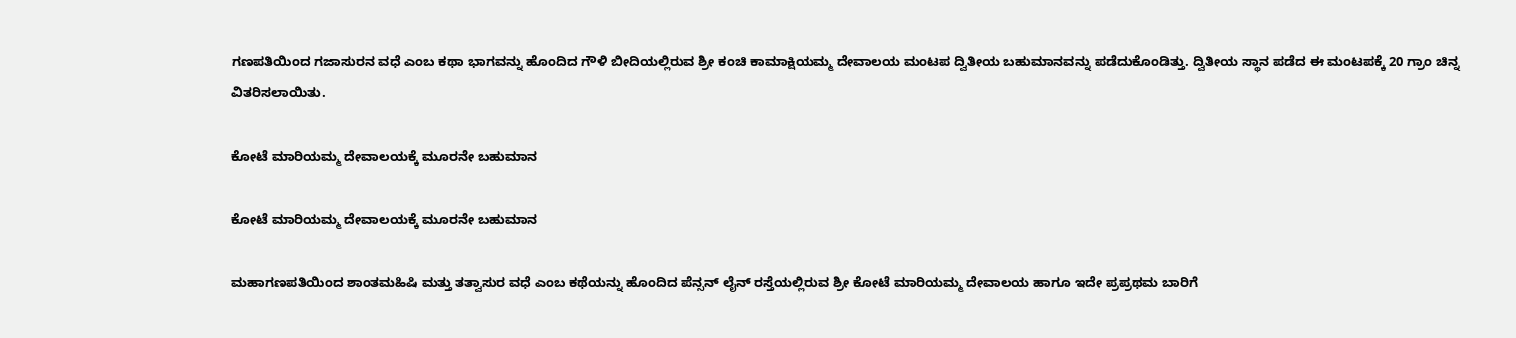ಗಣಪತಿಯಿಂದ ಗಜಾಸುರನ ವಧೆ ಎಂಬ ಕಥಾ ಭಾಗವನ್ನು ಹೊಂದಿದ ಗೌಳಿ ಬೀದಿಯಲ್ಲಿರುವ ಶ್ರೀ ಕಂಚಿ ಕಾಮಾಕ್ಷಿಯಮ್ಮ ದೇವಾಲಯ ಮಂಟಪ ದ್ವಿತೀಯ ಬಹುಮಾನವನ್ನು ಪಡೆದುಕೊಂಡಿತ್ತು. ದ್ವಿತೀಯ ಸ್ಥಾನ ಪಡೆದ ಈ ಮಂಟಪಕ್ಕೆ 20 ಗ್ರಾಂ ಚಿನ್ನ ವಿತರಿಸಲಾಯಿತು.

ಕೋಟೆ ಮಾರಿಯಮ್ಮ ದೇವಾಲಯಕ್ಕೆ ಮೂರನೇ ಬಹುಮಾನ

ಕೋಟೆ ಮಾರಿಯಮ್ಮ ದೇವಾಲಯಕ್ಕೆ ಮೂರನೇ ಬಹುಮಾನ

ಮಹಾಗಣಪತಿಯಿಂದ ಶಾಂತಮಹಿಷಿ ಮತ್ತು ತತ್ವಾಸುರ ವಧೆ ಎಂಬ ಕಥೆಯನ್ನು ಹೊಂದಿದ ಪೆನ್ಸನ್ ಲೈನ್ ರಸ್ತೆಯಲ್ಲಿರುವ ಶ್ರೀ ಕೋಟೆ ಮಾರಿಯಮ್ಮ ದೇವಾಲಯ ಹಾಗೂ ಇದೇ ಪ್ರಪ್ರಥಮ ಬಾರಿಗೆ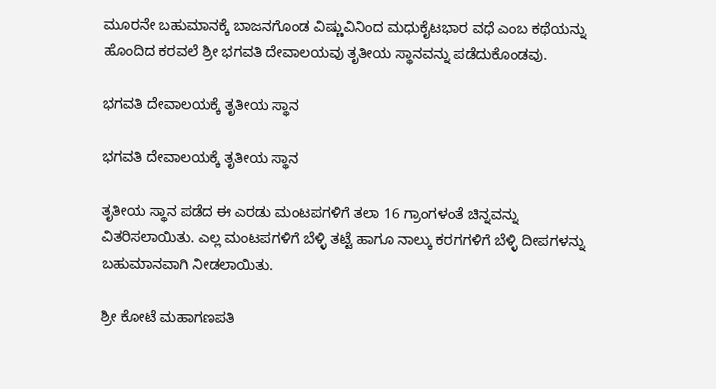ಮೂರನೇ ಬಹುಮಾನಕ್ಕೆ ಬಾಜನಗೊಂಡ ವಿಷ್ಣುವಿನಿಂದ ಮಧುಕೈಟಭಾರ ವಧೆ ಎಂಬ ಕಥೆಯನ್ನು ಹೊಂದಿದ ಕರವಲೆ ಶ್ರೀ ಭಗವತಿ ದೇವಾಲಯವು ತೃತೀಯ ಸ್ಥಾನವನ್ನು ಪಡೆದುಕೊಂಡವು.

ಭಗವತಿ ದೇವಾಲಯಕ್ಕೆ ತೃತೀಯ ಸ್ಥಾನ

ಭಗವತಿ ದೇವಾಲಯಕ್ಕೆ ತೃತೀಯ ಸ್ಥಾನ

ತೃತೀಯ ಸ್ಥಾನ ಪಡೆದ ಈ ಎರಡು ಮಂಟಪಗಳಿಗೆ ತಲಾ 16 ಗ್ರಾಂಗಳಂತೆ ಚಿನ್ನವನ್ನು ವಿತರಿಸಲಾಯಿತು. ಎಲ್ಲ ಮಂಟಪಗಳಿಗೆ ಬೆಳ್ಳಿ ತಟ್ಟೆ ಹಾಗೂ ನಾಲ್ಕು ಕರಗಗಳಿಗೆ ಬೆಳ್ಳಿ ದೀಪಗಳನ್ನು ಬಹುಮಾನವಾಗಿ ನೀಡಲಾಯಿತು.

ಶ್ರೀ ಕೋಟೆ ಮಹಾಗಣಪತಿ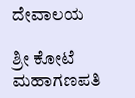ದೇವಾಲಯ

ಶ್ರೀ ಕೋಟೆ ಮಹಾಗಣಪತಿ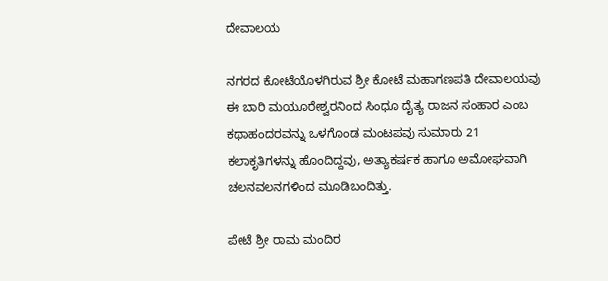ದೇವಾಲಯ

ನಗರದ ಕೋಟೆಯೊಳಗಿರುವ ಶ್ರೀ ಕೋಟೆ ಮಹಾಗಣಪತಿ ದೇವಾಲಯವು ಈ ಬಾರಿ ಮಯೂರೇಶ್ವರನಿಂದ ಸಿಂಧೂ ದೈತ್ಯ ರಾಜನ ಸಂಹಾರ ಎಂಬ ಕಥಾಹಂದರವನ್ನು ಒಳಗೊಂಡ ಮಂಟಪವು ಸುಮಾರು 21 ಕಲಾಕೃತಿಗಳನ್ನು ಹೊಂದಿದ್ದವು, ಅತ್ಯಾಕರ್ಷಕ ಹಾಗೂ ಅಮೋಘವಾಗಿ ಚಲನವಲನಗಳಿಂದ ಮೂಡಿಬಂದಿತ್ತು.

ಪೇಟೆ ಶ್ರೀ ರಾಮ ಮಂದಿರ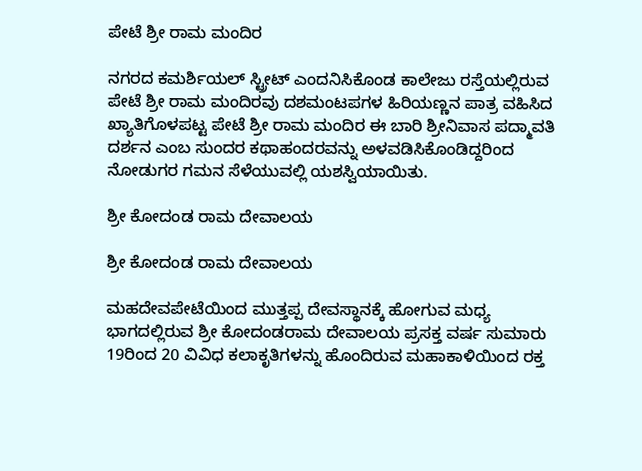ಪೇಟೆ ಶ್ರೀ ರಾಮ ಮಂದಿರ

ನಗರದ ಕಮರ್ಶಿಯಲ್ ಸ್ಟ್ರೀಟ್ ಎಂದನಿಸಿಕೊಂಡ ಕಾಲೇಜು ರಸ್ತೆಯಲ್ಲಿರುವ ಪೇಟೆ ಶ್ರೀ ರಾಮ ಮಂದಿರವು ದಶಮಂಟಪಗಳ ಹಿರಿಯಣ್ಣನ ಪಾತ್ರ ವಹಿಸಿದ ಖ್ಯಾತಿಗೊಳಪಟ್ಟ ಪೇಟೆ ಶ್ರೀ ರಾಮ ಮಂದಿರ ಈ ಬಾರಿ ಶ್ರೀನಿವಾಸ ಪದ್ಮಾವತಿ ದರ್ಶನ ಎಂಬ ಸುಂದರ ಕಥಾಹಂದರವನ್ನು ಅಳವಡಿಸಿಕೊಂಡಿದ್ದರಿಂದ ನೋಡುಗರ ಗಮನ ಸೆಳೆಯುವಲ್ಲಿ ಯಶಸ್ವಿಯಾಯಿತು.

ಶ್ರೀ ಕೋದಂಡ ರಾಮ ದೇವಾಲಯ

ಶ್ರೀ ಕೋದಂಡ ರಾಮ ದೇವಾಲಯ

ಮಹದೇವಪೇಟೆಯಿಂದ ಮುತ್ತಪ್ಪ ದೇವಸ್ಥಾನಕ್ಕೆ ಹೋಗುವ ಮಧ್ಯ ಭಾಗದಲ್ಲಿರುವ ಶ್ರೀ ಕೋದಂಡರಾಮ ದೇವಾಲಯ ಪ್ರಸಕ್ತ ವರ್ಷ ಸುಮಾರು 19ರಿಂದ 20 ವಿವಿಧ ಕಲಾಕೃತಿಗಳನ್ನು ಹೊಂದಿರುವ ಮಹಾಕಾಳಿಯಿಂದ ರಕ್ತ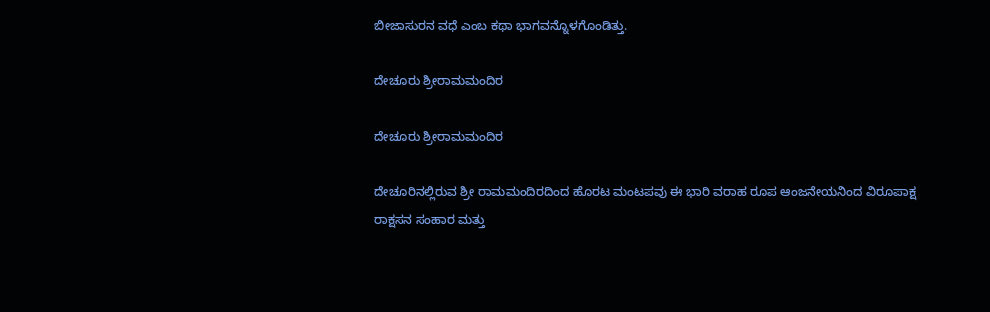ಬೀಜಾಸುರನ ವಧೆ ಎಂಬ ಕಥಾ ಭಾಗವನ್ನೊಳಗೊಂಡಿತ್ತು.

ದೇಚೂರು ಶ್ರೀರಾಮಮಂದಿರ

ದೇಚೂರು ಶ್ರೀರಾಮಮಂದಿರ

ದೇಚೂರಿನಲ್ಲಿರುವ ಶ್ರೀ ರಾಮಮಂದಿರದಿಂದ ಹೊರಟ ಮಂಟಪವು ಈ ಭಾರಿ ವರಾಹ ರೂಪ ಆಂಜನೇಯನಿಂದ ವಿರೂಪಾಕ್ಷ ರಾಕ್ಷಸನ ಸಂಹಾರ ಮತ್ತು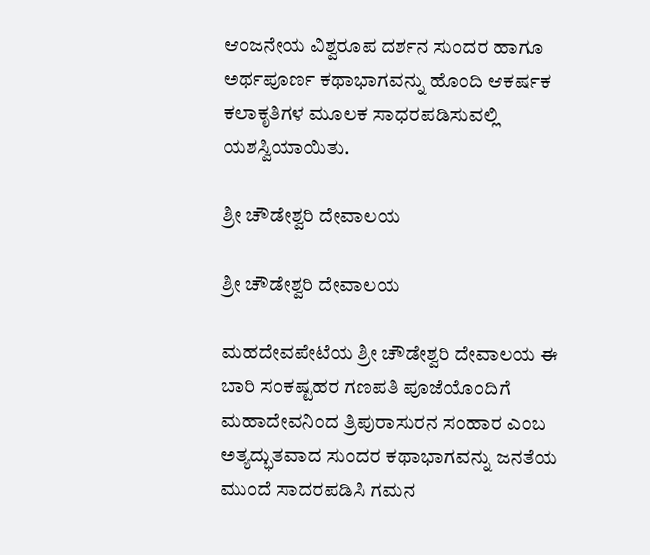ಆಂಜನೇಯ ವಿಶ್ವರೂಪ ದರ್ಶನ ಸುಂದರ ಹಾಗೂ ಅರ್ಥಪೂರ್ಣ ಕಥಾಭಾಗವನ್ನು ಹೊಂದಿ ಆಕರ್ಷಕ ಕಲಾಕೃತಿಗಳ ಮೂಲಕ ಸಾಧರಪಡಿಸುವಲ್ಲಿ ಯಶಸ್ವಿಯಾಯಿತು.

ಶ್ರೀ ಚೌಡೇಶ್ವರಿ ದೇವಾಲಯ

ಶ್ರೀ ಚೌಡೇಶ್ವರಿ ದೇವಾಲಯ

ಮಹದೇವಪೇಟೆಯ ಶ್ರೀ ಚೌಡೇಶ್ವರಿ ದೇವಾಲಯ ಈ ಬಾರಿ ಸಂಕಷ್ಟಹರ ಗಣಪತಿ ಪೂಜೆಯೊಂದಿಗೆ ಮಹಾದೇವನಿಂದ ತ್ರಿಪುರಾಸುರನ ಸಂಹಾರ ಎಂಬ ಅತ್ಯದ್ಭುತವಾದ ಸುಂದರ ಕಥಾಭಾಗವನ್ನು ಜನತೆಯ ಮುಂದೆ ಸಾದರಪಡಿಸಿ ಗಮನ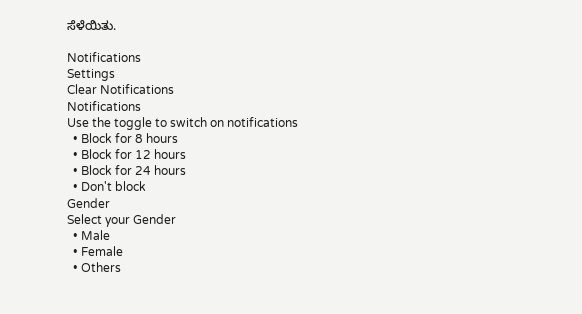ಸೆಳೆಯಿತು.

Notifications
Settings
Clear Notifications
Notifications
Use the toggle to switch on notifications
  • Block for 8 hours
  • Block for 12 hours
  • Block for 24 hours
  • Don't block
Gender
Select your Gender
  • Male
  • Female
  • Others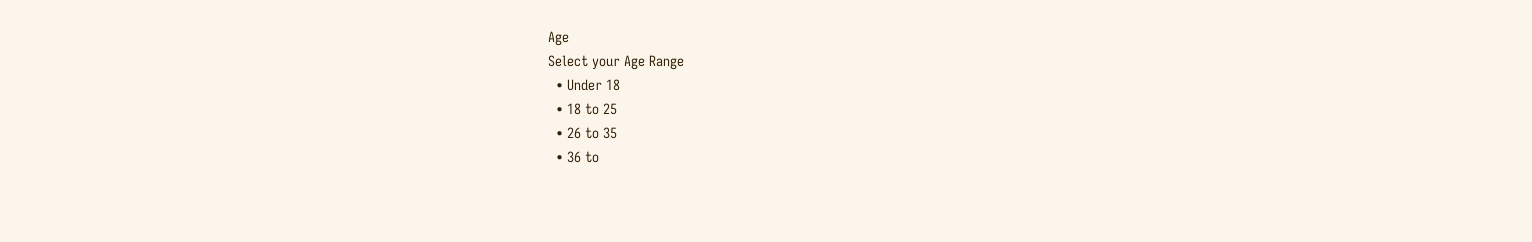Age
Select your Age Range
  • Under 18
  • 18 to 25
  • 26 to 35
  • 36 to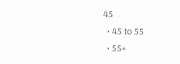45
  • 45 to 55
  • 55+